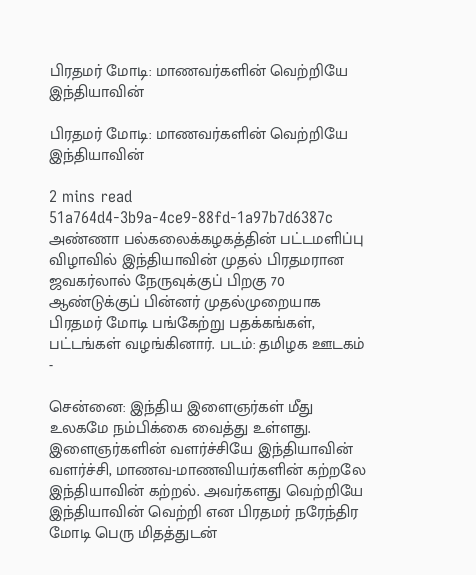பிரதமர் மோடி: மாணவர்களின் வெற்றியே இந்தியாவின்

பிரதமர் மோடி: மாணவர்களின் வெற்றியே இந்தியாவின்

2 mins read
51a764d4-3b9a-4ce9-88fd-1a97b7d6387c
அண்ணா பல்கலைக்கழகத்தின் பட்டமளிப்பு விழாவில் இந்தியாவின் முதல் பிரதமரான ஜவகர்லால் நேருவுக்குப் பிறகு 70 ஆண்டுக்குப் பின்னர் முதல்முறையாக பிரதமர் மோடி பங்கேற்று பதக்கங்கள், பட்டங்கள் வழங்கினார். படம்: தமிழக ஊடகம் -

சென்னை: இந்திய இளைஞர்கள் மீது உலகமே நம்பிக்கை வைத்து உள்ளது. இளைஞர்களின் வளர்ச்சியே இந்தியாவின் வளர்ச்சி, மாணவ-மாணவியர்களின் கற்றலே இந்தியாவின் கற்றல். அவர்களது வெற்றியே இந்தியாவின் வெற்றி என பிரதமர் நரேந்திர மோடி பெரு மிதத்துடன்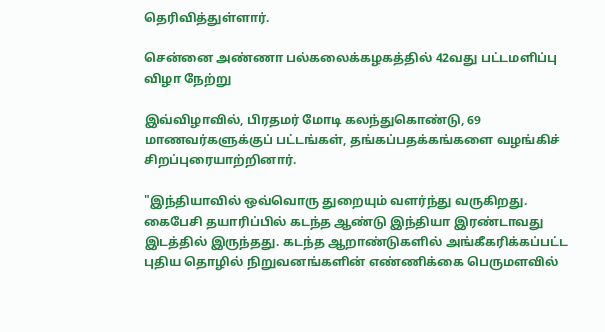தெரிவித்துள்ளார்.

சென்னை அண்ணா பல்கலைக்கழகத்தில் 42வது பட்டமளிப்பு விழா நேற்று

இவ்விழாவில், பிரதமர் மோடி கலந்துகொண்டு, 69 மாணவர்களுக்குப் பட்டங்கள், தங்கப்பதக்கங்களை வழங்கிச் சிறப்புரையாற்றினார்.

"இந்தியாவில் ஒவ்வொரு துறையும் வளர்ந்து வருகிறது. கைபேசி தயாரிப்பில் கடந்த ஆண்டு இந்தியா இரண்டாவது இடத்தில் இருந்தது. கடந்த ஆறாண்டுகளில் அங்கீகரிக்கப்பட்ட புதிய தொழில் நிறுவனங்களின் எண்ணிக்கை பெருமளவில்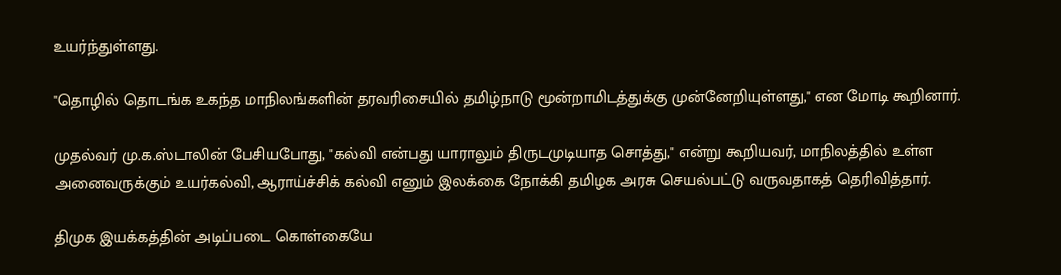உயர்ந்துள்ளது.

"தொழில் தொடங்க உகந்த மாநிலங்களின் தரவரிசையில் தமிழ்நாடு மூன்றாமிடத்துக்கு முன்னேறியுள்ளது," என மோடி கூறினார்.

முதல்வர் மு.க.ஸ்டாலின் பேசியபோது, "கல்வி என்பது யாராலும் திருடமுடியாத சொத்து," என்று கூறியவர், மாநிலத்தில் உள்ள அனைவருக்கும் உயர்கல்வி, ஆராய்ச்சிக் கல்வி எனும் இலக்கை நோக்கி தமிழக அரசு செயல்பட்டு வருவதாகத் தெரிவித்தார்.

திமுக இயக்கத்தின் அடிப்படை கொள்கையே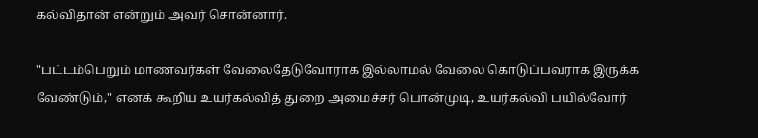கல்விதான் என்றும் அவர் சொன்னார்.

"பட்டம்பெறும் மாணவர்கள் வேலைதேடுவோராக இல்லாமல் வேலை கொடுப்பவராக இருக்க வேண்டும்," எனக் கூறிய உயர்கல்வித் துறை அமைச்சர் பொன்முடி, உயர்கல்வி பயில்வோர்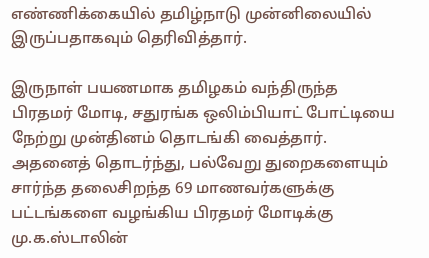எண்ணிக்கையில் தமிழ்நாடு முன்னிலையில் இருப்பதாகவும் தெரிவித்தார்.

இருநாள் பயணமாக தமிழகம் வந்திருந்த பிரதமர் மோடி, சதுரங்க ஒலிம்பியாட் போட்டியை நேற்று முன்தினம் தொடங்கி வைத்தார். அதனைத் தொடர்ந்து, பல்வேறு துறைகளையும் சார்ந்த தலைசிறந்த 69 மாணவர்களுக்கு பட்டங்களை வழங்கிய பிரதமர் மோடிக்கு மு.க.ஸ்டாலின்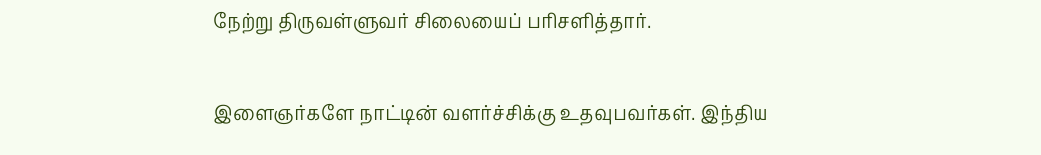நேற்று திருவள்ளுவர் சிலையைப் பரிசளித்தார்.

இளைஞர்களே நாட்டின் வளர்ச்சிக்கு உதவுபவர்கள். இந்திய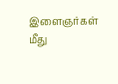இளைஞர்கள் மீது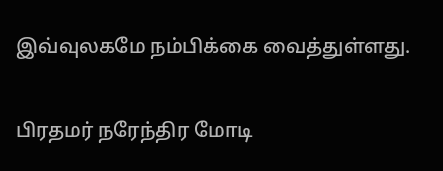இவ்வுலகமே நம்பிக்கை வைத்துள்ளது.

பிரதமர் நரேந்திர மோடி